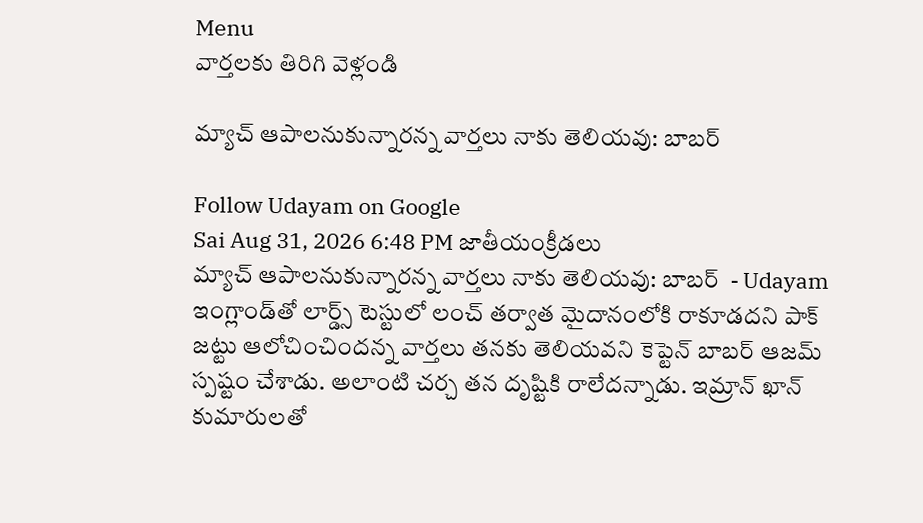Menu
వార్తలకు తిరిగి వెళ్లండి

మ్యాచ్‌ ఆపాలనుకున్నారన్న వార్తలు నాకు తెలియవు: బాబర్‌

Follow Udayam on Google
Sai Aug 31, 2026 6:48 PM జాతీయంక్రీడలు
మ్యాచ్‌ ఆపాలనుకున్నారన్న వార్తలు నాకు తెలియవు: బాబర్‌  - Udayam
ఇంగ్లాండ్‌తో లార్డ్స్‌ టెస్టులో లంచ్‌ తర్వాత మైదానంలోకి రాకూడదని పాక్‌ జట్టు ఆలోచించిందన్న వార్తలు తనకు తెలియవని కెప్టెన్‌ బాబర్‌ ఆజమ్‌ స్పష్టం చేశాడు. అలాంటి చర్చ తన దృష్టికి రాలేదన్నాడు. ఇమ్రాన్‌ ఖాన్‌ కుమారులతో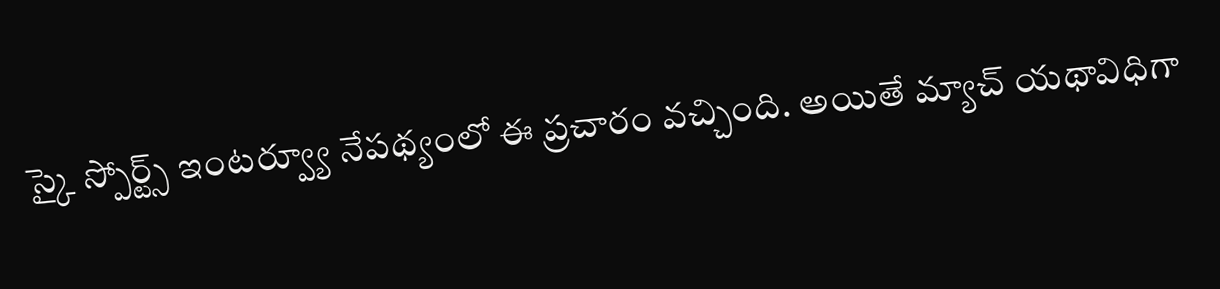స్కై స్పోర్ట్స్‌ ఇంటర్వ్యూ నేపథ్యంలో ఈ ప్రచారం వచ్చింది. అయితే మ్యాచ్‌ యథావిధిగా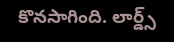కొనసాగింది. లార్డ్స్‌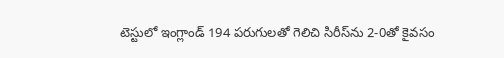టెస్టులో ఇంగ్లాండ్‌ 194 పరుగులతో గెలిచి సిరీస్‌ను 2-0తో కైవసం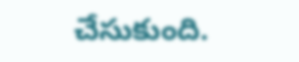చేసుకుంది.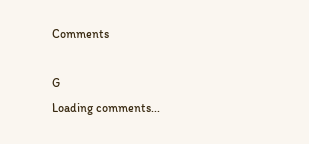Comments

G
Loading comments...